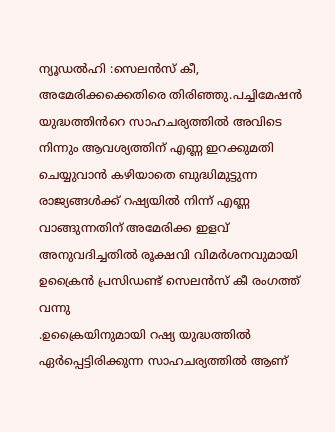ന്യൂഡൽഹി :സെലൻസ് കീ, അമേരിക്കക്കെതിരെ തിരിഞ്ഞു.പച്ചിമേഷൻ യുദ്ധത്തിൻറെ സാഹചര്യത്തിൽ അവിടെ നിന്നും ആവശ്യത്തിന് എണ്ണ ഇറക്കുമതി ചെയ്യുവാൻ കഴിയാതെ ബുദ്ധിമുട്ടുന്ന രാജ്യങ്ങൾക്ക് റഷ്യയിൽ നിന്ന് എണ്ണ വാങ്ങുന്നതിന് അമേരിക്ക ഇളവ് അനുവദിച്ചതിൽ രൂക്ഷവി വിമർശനവുമായി ഉക്രൈൻ പ്രസിഡണ്ട് സെലൻസ് കീ രംഗത്ത് വന്നു
.ഉക്രൈയിനുമായി റഷ്യ യുദ്ധത്തിൽ ഏർപ്പെട്ടിരിക്കുന്ന സാഹചര്യത്തിൽ ആണ്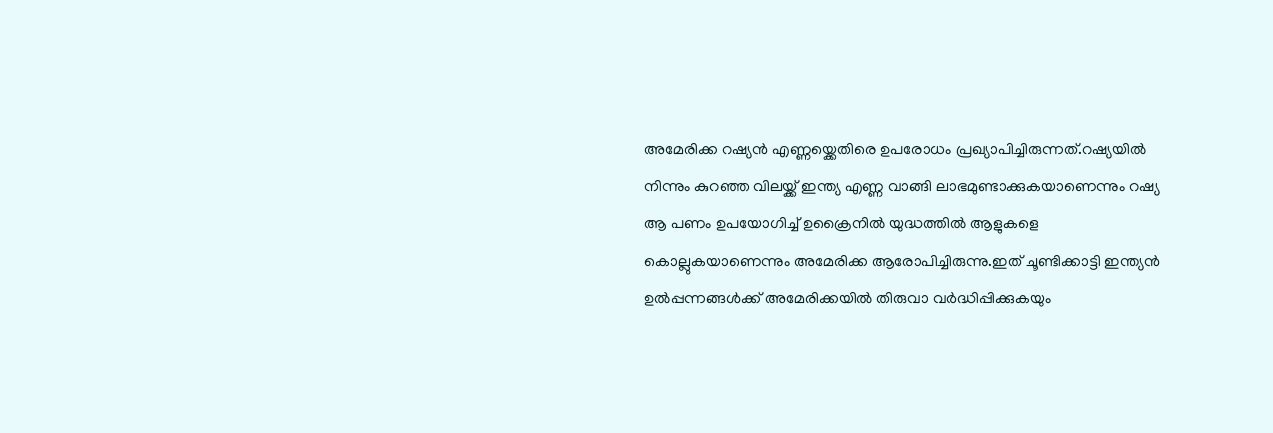അമേരിക്ക റഷ്യൻ എണ്ണയ്ക്കെതിരെ ഉപരോധം പ്രഖ്യാപിച്ചിരുന്നത്.റഷ്യയിൽ നിന്നും കുറഞ്ഞ വിലയ്ക്ക് ഇന്ത്യ എണ്ണ വാങ്ങി ലാഭമുണ്ടാക്കുകയാണെന്നും റഷ്യ ആ പണം ഉപയോഗിച്ച് ഉക്രൈനിൽ യുദ്ധത്തിൽ ആളുകളെ കൊല്ലുകയാണെന്നും അമേരിക്ക ആരോപിച്ചിരുന്നു.ഇത് ചൂണ്ടിക്കാട്ടി ഇന്ത്യൻ ഉൽപ്പന്നങ്ങൾക്ക് അമേരിക്കയിൽ തിരുവാ വർദ്ധിപ്പിക്കുകയും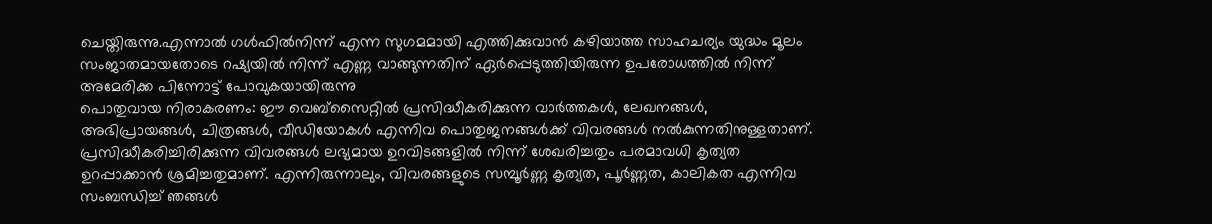ചെയ്തിരുന്നു.എന്നാൽ ഗൾഫിൽനിന്ന് എന്ന സുഗമമായി എത്തിക്കുവാൻ കഴിയാത്ത സാഹചര്യം യുദ്ധം മൂലം സംജാതമായതോടെ റഷ്യയിൽ നിന്ന് എണ്ണ വാങ്ങുന്നതിന് ഏർപ്പെടുത്തിയിരുന്ന ഉപരോധത്തിൽ നിന്ന് അമേരിക്ക പിന്നോട്ട് പോവുകയായിരുന്നു
പൊതുവായ നിരാകരണം: ഈ വെബ്സൈറ്റിൽ പ്രസിദ്ധീകരിക്കുന്ന വാർത്തകൾ, ലേഖനങ്ങൾ, അഭിപ്രായങ്ങൾ, ചിത്രങ്ങൾ, വീഡിയോകൾ എന്നിവ പൊതുജനങ്ങൾക്ക് വിവരങ്ങൾ നൽകുന്നതിനുള്ളതാണ്. പ്രസിദ്ധീകരിച്ചിരിക്കുന്ന വിവരങ്ങൾ ലഭ്യമായ ഉറവിടങ്ങളിൽ നിന്ന് ശേഖരിച്ചതും പരമാവധി കൃത്യത ഉറപ്പാക്കാൻ ശ്രമിച്ചതുമാണ്. എന്നിരുന്നാലും, വിവരങ്ങളുടെ സമ്പൂർണ്ണ കൃത്യത, പൂർണ്ണത, കാലികത എന്നിവ സംബന്ധിച്ച് ഞങ്ങൾ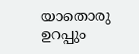യാതൊരു ഉറപ്പും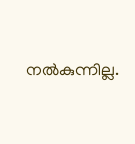നൽകുന്നില്ല.